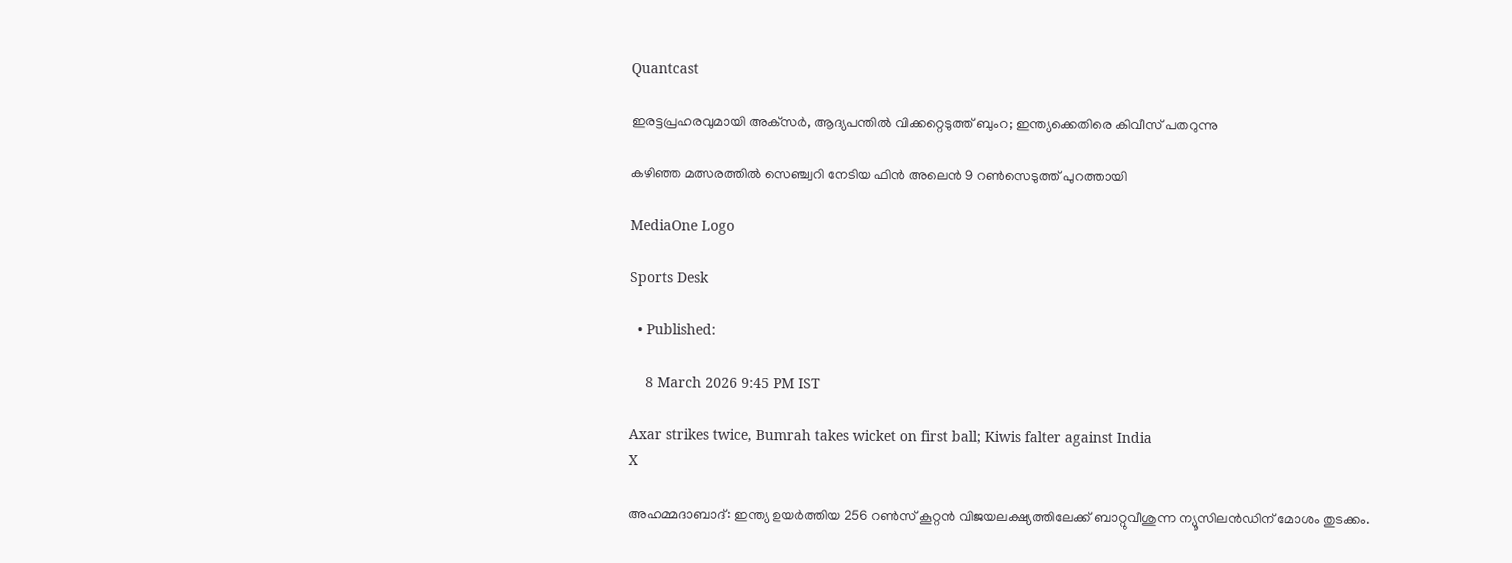Quantcast

ഇരട്ടപ്രഹരവുമായി അക്‌സർ, ആദ്യപന്തിൽ വിക്കറ്റെടുത്ത് ബുംറ; ഇന്ത്യക്കെതിരെ കിവീസ് പതറുന്നു

കഴിഞ്ഞ മത്സരത്തിൽ സെഞ്ച്വറി നേടിയ ഫിൻ അലെൻ 9 റൺസെടുത്ത് പുറത്തായി

MediaOne Logo

Sports Desk

  • Published:

    8 March 2026 9:45 PM IST

Axar strikes twice, Bumrah takes wicket on first ball; Kiwis falter against India
X

അഹമ്മദാബാദ്: ഇന്ത്യ ഉയർത്തിയ 256 റൺസ് കൂറ്റൻ വിജയലക്ഷ്യത്തിലേക്ക് ബാറ്റുവീശുന്ന ന്യൂസിലൻഡിന് മോശം തുടക്കം.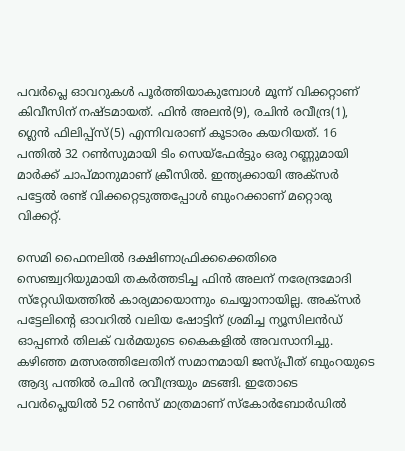പവർപ്ലെ ഓവറുകൾ പൂർത്തിയാകുമ്പോൾ മൂന്ന് വിക്കറ്റാണ് കിവീസിന് നഷ്ടമായത്. ഫിൻ അലൻ(9), രചിൻ രവീന്ദ്ര(1), ഗ്ലെൻ ഫിലിപ്പ്‌സ്(5) എന്നിവരാണ് കൂടാരം കയറിയത്. 16 പന്തിൽ 32 റൺസുമായി ടിം സെയ്‌ഫേർട്ടും ഒരു റണ്ണുമായി മാർക്ക് ചാപ്മാനുമാണ് ക്രീസിൽ. ഇന്ത്യക്കായി അക്‌സർ പട്ടേൽ രണ്ട് വിക്കറ്റെടുത്തപ്പോൾ ബുംറക്കാണ് മറ്റൊരു വിക്കറ്റ്.

സെമി ഫൈനലിൽ ദക്ഷിണാഫ്രിക്കക്കെതിരെ സെഞ്ച്വറിയുമായി തകർത്തടിച്ച ഫിൻ അലന് നരേന്ദ്രമോദി സ്‌റ്റേഡിയത്തിൽ കാര്യമായൊന്നും ചെയ്യാനായില്ല. അക്‌സർ പട്ടേലിന്റെ ഓവറിൽ വലിയ ഷോട്ടിന് ശ്രമിച്ച ന്യൂസിലൻഡ് ഓപ്പണർ തിലക് വർമയുടെ കൈകളിൽ അവസാനിച്ചു. കഴിഞ്ഞ മത്സരത്തിലേതിന് സമാനമായി ജസ്പ്രീത് ബുംറയുടെ ആദ്യ പന്തിൽ രചിൻ രവീന്ദ്രയും മടങ്ങി. ഇതോടെ പവർപ്ലെയിൽ 52 റൺസ് മാത്രമാണ് സ്‌കോർബോർഡിൽ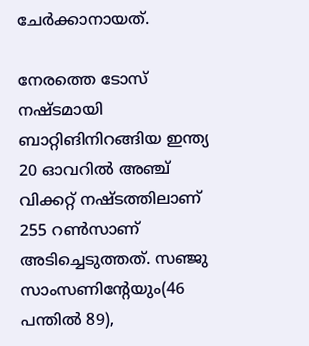ചേർക്കാനായത്.

നേരത്തെ ടോസ് നഷ്ടമായി ബാറ്റിങിനിറങ്ങിയ ഇന്ത്യ 20 ഓവറിൽ അഞ്ച് വിക്കറ്റ് നഷ്ടത്തിലാണ് 255 റൺസാണ് അടിച്ചെടുത്തത്. സഞ്ജു സാംസണിന്റേയും(46 പന്തിൽ 89),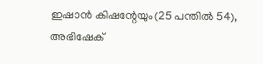ഇഷാൻ കിഷന്റേയും(25 പന്തിൽ 54), അഭിഷേക്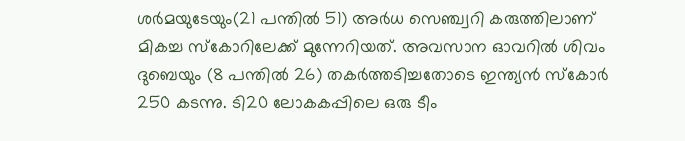ശർമയുടേയും(21 പന്തിൽ 51) അർധ സെഞ്ച്വറി കരുത്തിലാണ് മികച്ച സ്‌കോറിലേക്ക് മുന്നേറിയത്. അവസാന ഓവറിൽ ശിവം ദുബെയും (8 പന്തിൽ 26) തകർത്തടിച്ചതോടെ ഇന്ത്യൻ സ്‌കോർ 250 കടന്നു. ടി20 ലോകകപ്പിലെ ഒരു ടീം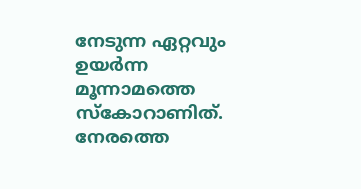നേടുന്ന ഏറ്റവും ഉയർന്ന മൂന്നാമത്തെ സ്‌കോറാണിത്. നേരത്തെ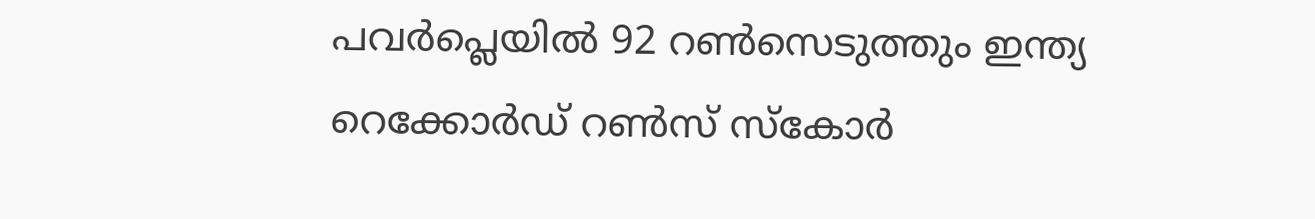പവർപ്ലെയിൽ 92 റൺസെടുത്തും ഇന്ത്യ റെക്കോർഡ് റൺസ് സ്‌കോർ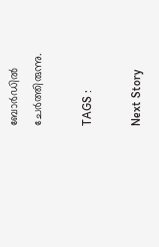ബോർഡിൽ ചേർത്തിരുന്നു.

TAGS :

Next Story